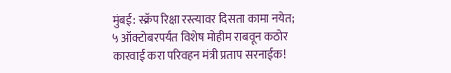मुंबई: स्क्रॅप रिक्षा रस्त्यावर दिसता कामा नयेत; ५ ऑक्टोबरपर्यंत विशेष मोहीम राबवून कठोर कारवाई करा परिवहन मंत्री प्रताप सरनाईक!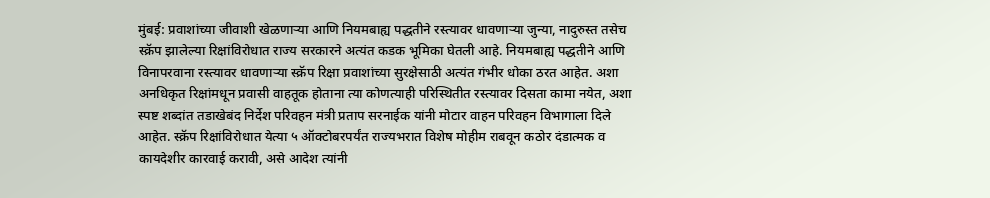मुंबई: प्रवाशांच्या जीवाशी खेळणाऱ्या आणि नियमबाह्य पद्धतीने रस्त्यावर धावणाऱ्या जुन्या, नादुरुस्त तसेच स्क्रॅप झालेल्या रिक्षांविरोधात राज्य सरकारने अत्यंत कडक भूमिका घेतली आहे. नियमबाह्य पद्धतीने आणि विनापरवाना रस्त्यावर धावणाऱ्या स्क्रॅप रिक्षा प्रवाशांच्या सुरक्षेसाठी अत्यंत गंभीर धोका ठरत आहेत. अशा अनधिकृत रिक्षांमधून प्रवासी वाहतूक होताना त्या कोणत्याही परिस्थितीत रस्त्यावर दिसता कामा नयेत, अशा स्पष्ट शब्दांत तडाखेबंद निर्देश परिवहन मंत्री प्रताप सरनाईक यांनी मोटार वाहन परिवहन विभागाला दिले आहेत. स्क्रॅप रिक्षांविरोधात येत्या ५ ऑक्टोबरपर्यंत राज्यभरात विशेष मोहीम राबवून कठोर दंडात्मक व कायदेशीर कारवाई करावी, असे आदेश त्यांनी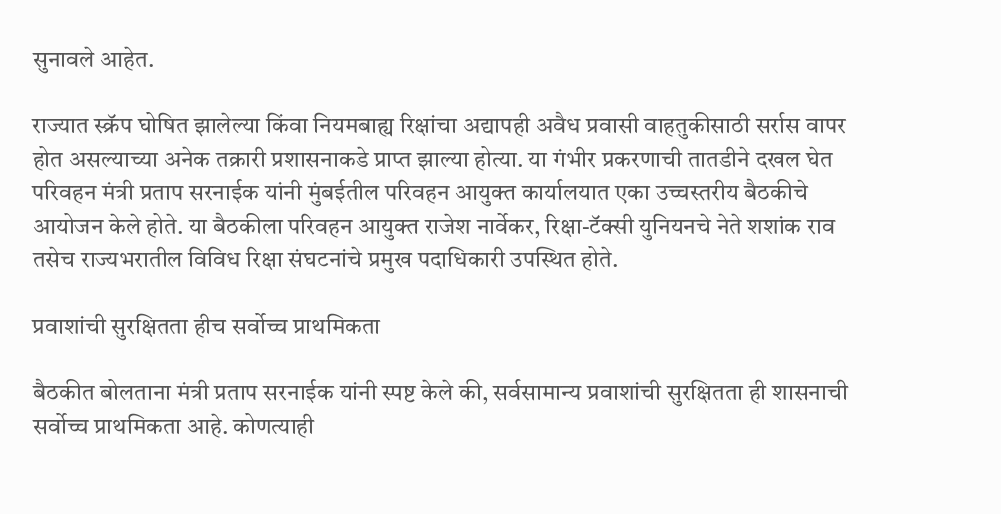सुनावले आहेत.

राज्यात स्क्रॅप घोषित झालेल्या किंवा नियमबाह्य रिक्षांचा अद्यापही अवैध प्रवासी वाहतुकीसाठी सर्रास वापर होत असल्याच्या अनेक तक्रारी प्रशासनाकडे प्राप्त झाल्या होत्या. या गंभीर प्रकरणाची तातडीने दखल घेत परिवहन मंत्री प्रताप सरनाईक यांनी मुंबईतील परिवहन आयुक्त कार्यालयात एका उच्चस्तरीय बैठकीचे आयोजन केले होते. या बैठकीला परिवहन आयुक्त राजेश नार्वेकर, रिक्षा-टॅक्सी युनियनचे नेते शशांक राव तसेच राज्यभरातील विविध रिक्षा संघटनांचे प्रमुख पदाधिकारी उपस्थित होते.

प्रवाशांची सुरक्षितता हीच सर्वोच्च प्राथमिकता

बैठकीत बोलताना मंत्री प्रताप सरनाईक यांनी स्पष्ट केले की, सर्वसामान्य प्रवाशांची सुरक्षितता ही शासनाची सर्वोच्च प्राथमिकता आहे. कोणत्याही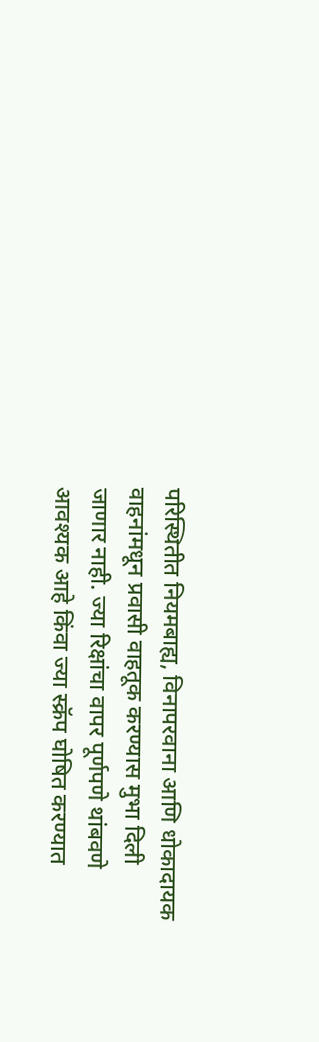परिस्थितीत नियमबाह्य, विनापरवाना आणि धोकादायक वाहनांमधून प्रवासी वाहतूक करण्यास मुभा दिली जाणार नाही. ज्या रिक्षांचा वापर पूर्णपणे थांबवणे आवश्यक आहे किंवा ज्या स्क्रॅप घोषित करण्यात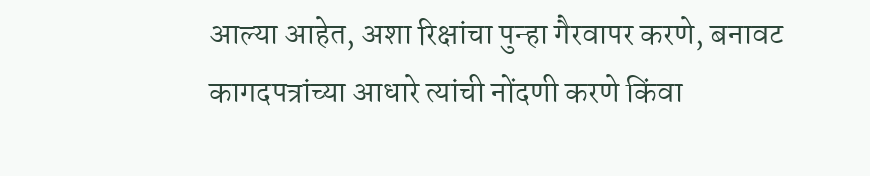आल्या आहेत, अशा रिक्षांचा पुन्हा गैरवापर करणे, बनावट कागदपत्रांच्या आधारे त्यांची नोंदणी करणे किंवा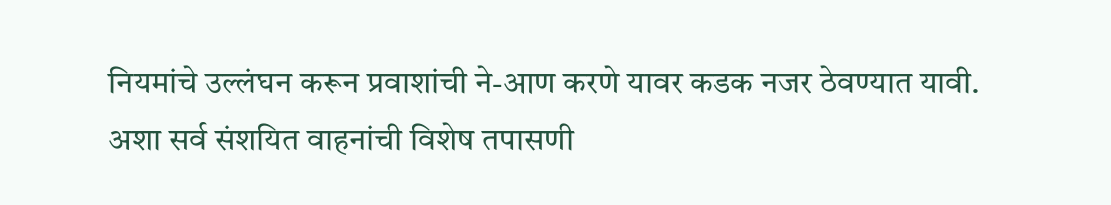नियमांचे उल्लंघन करून प्रवाशांची ने-आण करणे यावर कडक नजर ठेवण्यात यावी. अशा सर्व संशयित वाहनांची विशेष तपासणी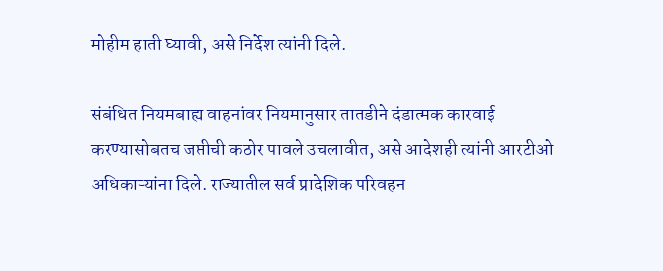मोहीम हाती घ्यावी, असे निर्देश त्यांनी दिले.

संबंधित नियमबाह्य वाहनांवर नियमानुसार तातडीने दंडात्मक कारवाई करण्यासोबतच जप्तीची कठोर पावले उचलावीत, असे आदेशही त्यांनी आरटीओ अधिकाऱ्यांना दिले. राज्यातील सर्व प्रादेशिक परिवहन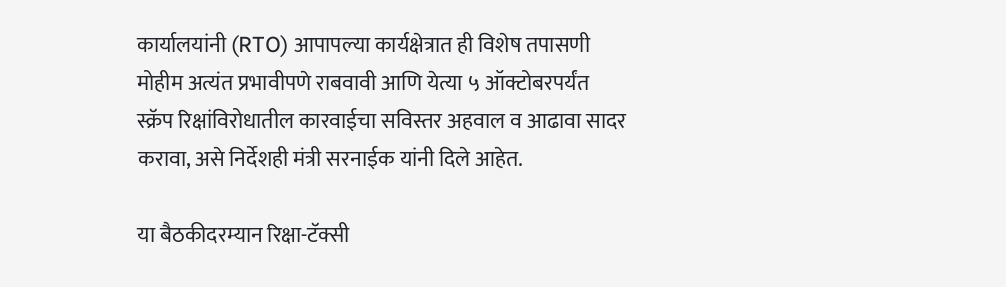कार्यालयांनी (RTO) आपापल्या कार्यक्षेत्रात ही विशेष तपासणी मोहीम अत्यंत प्रभावीपणे राबवावी आणि येत्या ५ ऑक्टोबरपर्यंत स्क्रॅप रिक्षांविरोधातील कारवाईचा सविस्तर अहवाल व आढावा सादर करावा, असे निर्देशही मंत्री सरनाईक यांनी दिले आहेत.

या बैठकीदरम्यान रिक्षा-टॅक्सी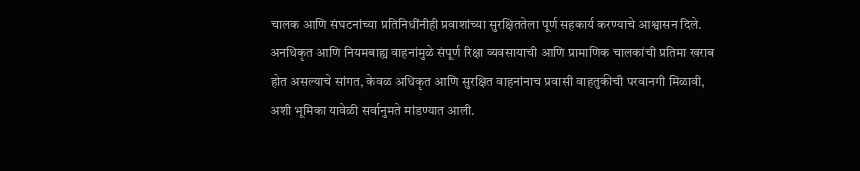चालक आणि संघटनांच्या प्रतिनिधींनीही प्रवाशांच्या सुरक्षिततेला पूर्ण सहकार्य करण्याचे आश्वासन दिले. अनधिकृत आणि नियमबाह्य वाहनांमुळे संपूर्ण रिक्षा व्यवसायाची आणि प्रामाणिक चालकांची प्रतिमा खराब होत असल्याचे सांगत, केवळ अधिकृत आणि सुरक्षित वाहनांनाच प्रवासी वाहतुकीची परवानगी मिळावी, अशी भूमिका यावेळी सर्वानुमते मांडण्यात आली.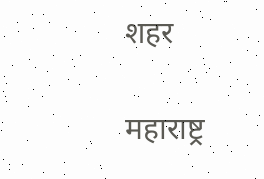शहर

महाराष्ट्र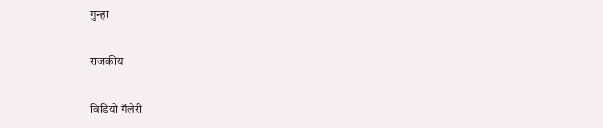गुन्हा

राजकीय

विडियो गॅलेरी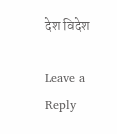देश विदेश

Leave a Reply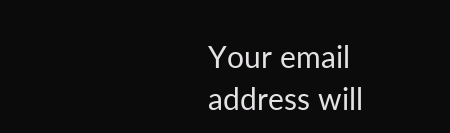Your email address will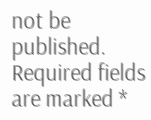not be published. Required fields are marked *